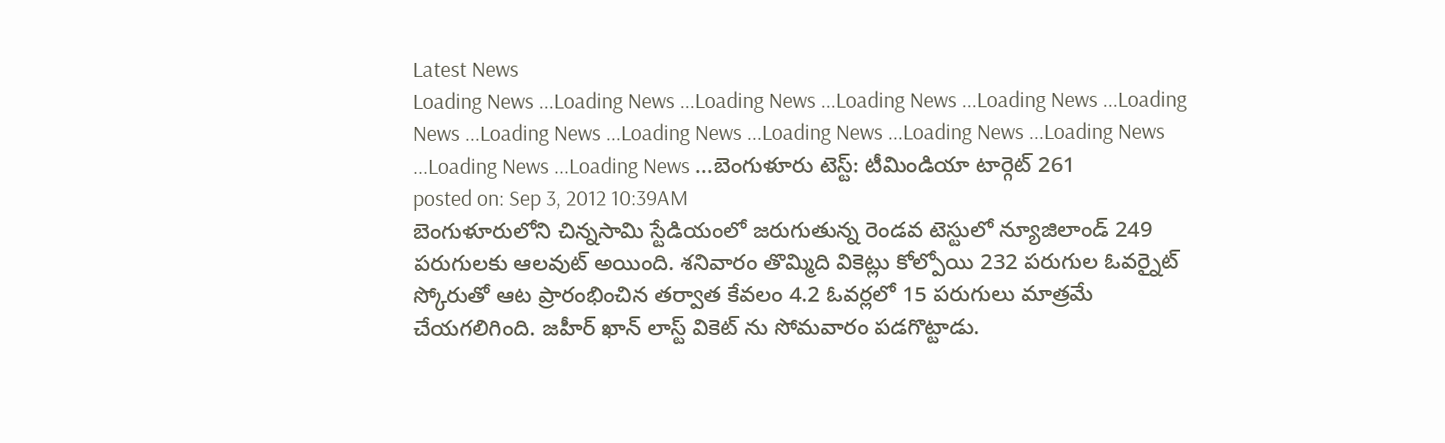Latest News
Loading News ...Loading News ...Loading News ...Loading News ...Loading News ...Loading News ...Loading News ...Loading News ...Loading News ...Loading News ...Loading News ...Loading News ...Loading News ...బెంగుళూరు టెస్ట్: టీమిండియా టార్గెట్ 261
posted on: Sep 3, 2012 10:39AM
బెంగుళూరులోని చిన్నసామి స్టేడియంలో జరుగుతున్న రెండవ టెస్టులో న్యూజిలాండ్ 249 పరుగులకు ఆలవుట్ అయింది. శనివారం తొమ్మిది వికెట్లు కోల్పోయి 232 పరుగుల ఓవర్నైట్ స్కోరుతో ఆట ప్రారంభించిన తర్వాత కేవలం 4.2 ఓవర్లలో 15 పరుగులు మాత్రమే చేయగలిగింది. జహీర్ ఖాన్ లాస్ట్ వికెట్ ను సోమవారం పడగొట్టాడు.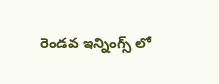రెండవ ఇన్నింగ్స్ లో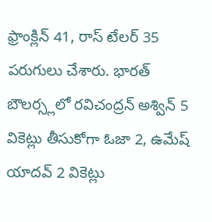ఫ్రాంక్లిన్ 41, రాస్ టేలర్ 35 పరుగులు చేశారు. భారత్ బౌలర్స్లలో రవిచంద్రన్ అశ్విన్ 5 వికెట్లు తీసుకోగా ఓజా 2, ఉమేష్ యాదవ్ 2 వికెట్లు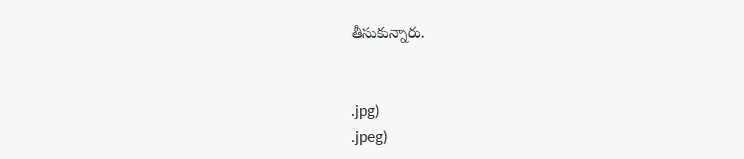తీసుకున్నారు.


.jpg)
.jpeg)